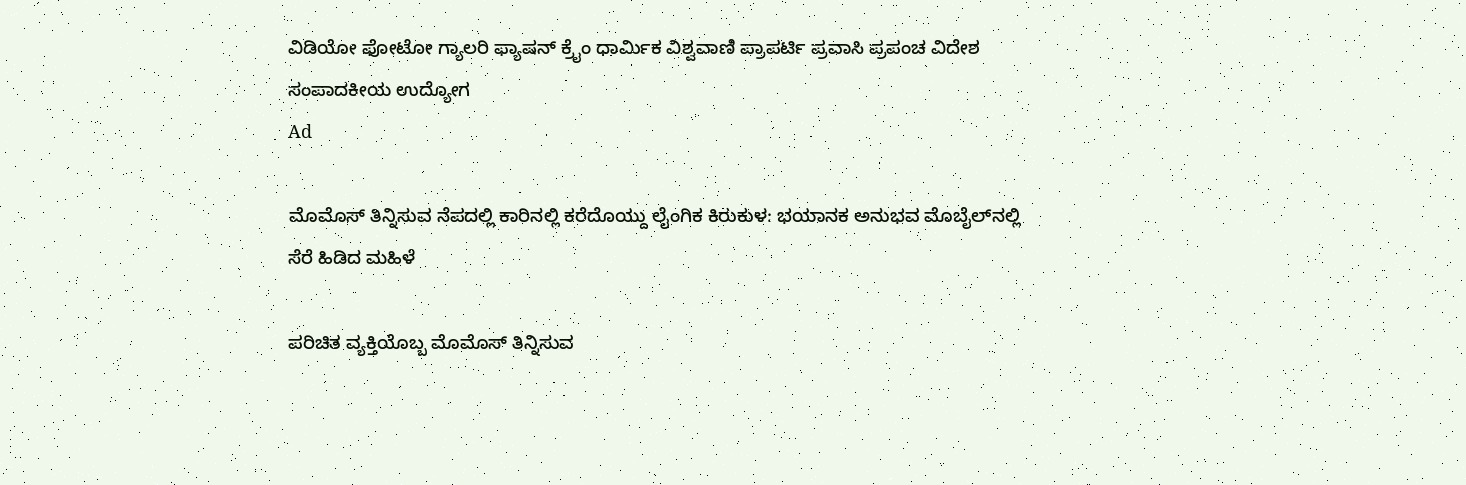ವಿಡಿಯೋ ಫೋಟೋ ಗ್ಯಾಲರಿ ಫ್ಯಾಷನ್ ಕ್ರೈಂ ಧಾರ್ಮಿಕ ವಿಶ್ವವಾಣಿ ಪ್ರಾಪರ್ಟಿ ಪ್ರವಾಸಿ ಪ್ರಪಂಚ ವಿದೇಶ ಸಂಪಾದಕೀಯ ಉದ್ಯೋಗ
Ad

ಮೊಮೊಸ್ ತಿನ್ನಿಸುವ ನೆಪದಲ್ಲಿ ಕಾರಿನಲ್ಲಿ ಕರೆದೊಯ್ದು ಲೈಂಗಿಕ ಕಿರುಕುಳ: ಭಯಾನಕ ಅನುಭವ ಮೊಬೈಲ್‌ನಲ್ಲಿ ಸೆರೆ ಹಿಡಿದ ಮಹಿಳೆ

ಪರಿಚಿತ ವ್ಯಕ್ತಿಯೊಬ್ಬ ಮೊಮೊಸ್ ತಿನ್ನಿಸುವ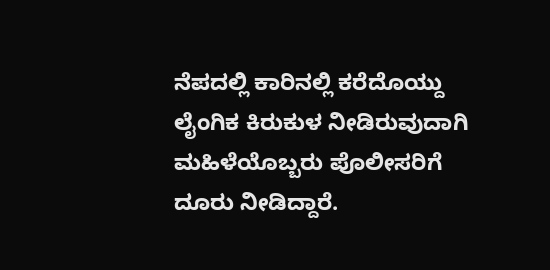ನೆಪದಲ್ಲಿ ಕಾರಿನಲ್ಲಿ ಕರೆದೊಯ್ದು ಲೈಂಗಿಕ ಕಿರುಕುಳ ನೀಡಿರುವುದಾಗಿ ಮಹಿಳೆಯೊಬ್ಬರು ಪೊಲೀಸರಿಗೆ ದೂರು ನೀಡಿದ್ದಾರೆ.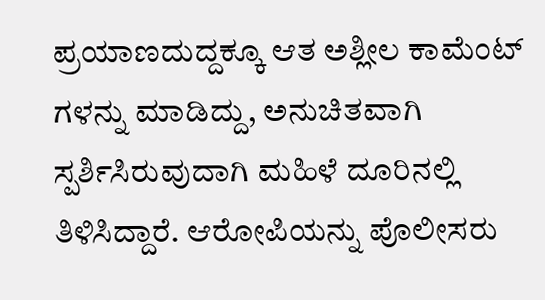ಪ್ರಯಾಣದುದ್ದಕ್ಕೂ ಆತ ಅಶ್ಲೀಲ ಕಾಮೆಂಟ್ ಗಳನ್ನು ಮಾಡಿದ್ದು, ಅನುಚಿತವಾಗಿ ಸ್ಪರ್ಶಿಸಿರುವುದಾಗಿ ಮಹಿಳೆ ದೂರಿನಲ್ಲಿ ತಿಳಿಸಿದ್ದಾರೆ. ಆರೋಪಿಯನ್ನು ಪೊಲೀಸರು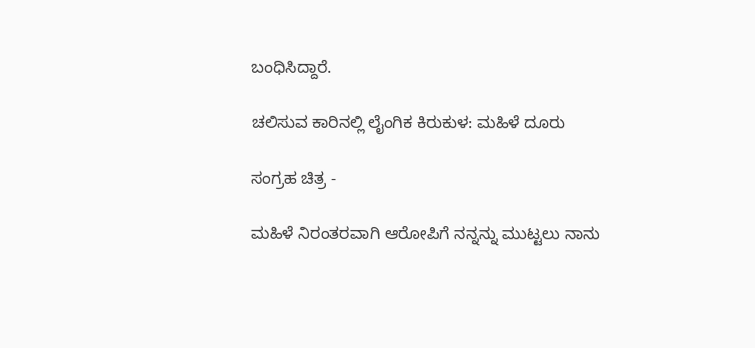ಬಂಧಿಸಿದ್ದಾರೆ.

ಚಲಿಸುವ ಕಾರಿನಲ್ಲಿ ಲೈಂಗಿಕ ಕಿರುಕುಳ: ಮಹಿಳೆ ದೂರು

ಸಂಗ್ರಹ ಚಿತ್ರ -

ಮಹಿಳೆ ನಿರಂತರವಾಗಿ ಆರೋಪಿಗೆ ನನ್ನನ್ನು ಮುಟ್ಟಲು ನಾನು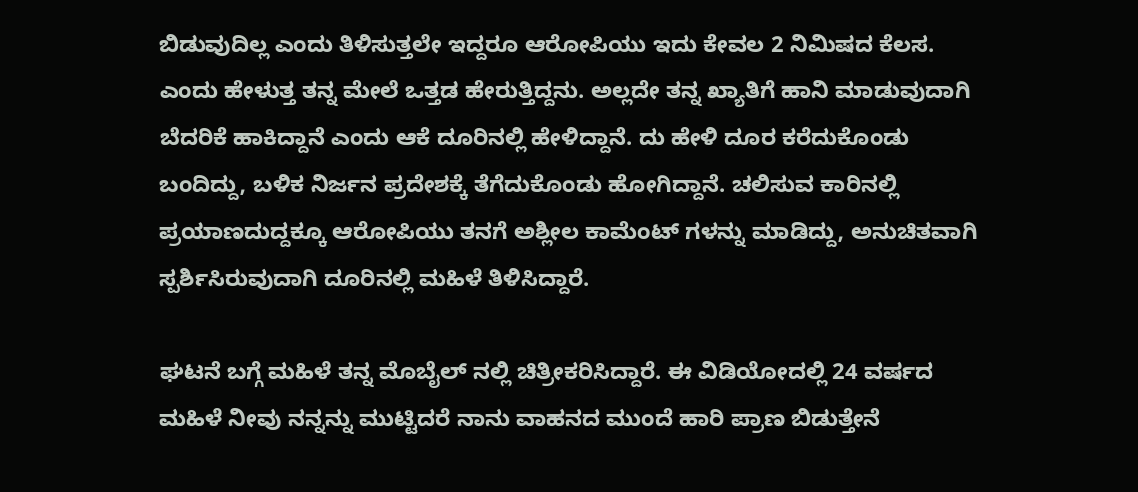ಬಿಡುವುದಿಲ್ಲ ಎಂದು ತಿಳಿಸುತ್ತಲೇ ಇದ್ದರೂ ಆರೋಪಿಯು ಇದು ಕೇವಲ 2 ನಿಮಿಷದ ಕೆಲಸ. ಎಂದು ಹೇಳುತ್ತ ತನ್ನ ಮೇಲೆ ಒತ್ತಡ ಹೇರುತ್ತಿದ್ದನು. ಅಲ್ಲದೇ ತನ್ನ ಖ್ಯಾತಿಗೆ ಹಾನಿ ಮಾಡುವುದಾಗಿ ಬೆದರಿಕೆ ಹಾಕಿದ್ದಾನೆ ಎಂದು ಆಕೆ ದೂರಿನಲ್ಲಿ ಹೇಳಿದ್ದಾನೆ. ದು ಹೇಳಿ ದೂರ ಕರೆದುಕೊಂಡು ಬಂದಿದ್ದು, ಬಳಿಕ ನಿರ್ಜನ ಪ್ರದೇಶಕ್ಕೆ ತೆಗೆದುಕೊಂಡು ಹೋಗಿದ್ದಾನೆ. ಚಲಿಸುವ ಕಾರಿನಲ್ಲಿ ಪ್ರಯಾಣದುದ್ದಕ್ಕೂ ಆರೋಪಿಯು ತನಗೆ ಅಶ್ಲೀಲ ಕಾಮೆಂಟ್ ಗಳನ್ನು ಮಾಡಿದ್ದು, ಅನುಚಿತವಾಗಿ ಸ್ಪರ್ಶಿಸಿರುವುದಾಗಿ ದೂರಿನಲ್ಲಿ ಮಹಿಳೆ ತಿಳಿಸಿದ್ದಾರೆ.

ಘಟನೆ ಬಗ್ಗೆ ಮಹಿಳೆ ತನ್ನ ಮೊಬೈಲ್ ನಲ್ಲಿ ಚಿತ್ರೀಕರಿಸಿದ್ದಾರೆ. ಈ ವಿಡಿಯೋದಲ್ಲಿ 24 ವರ್ಷದ ಮಹಿಳೆ ನೀವು ನನ್ನನ್ನು ಮುಟ್ಟಿದರೆ ನಾನು ವಾಹನದ ಮುಂದೆ ಹಾರಿ ಪ್ರಾಣ ಬಿಡುತ್ತೇನೆ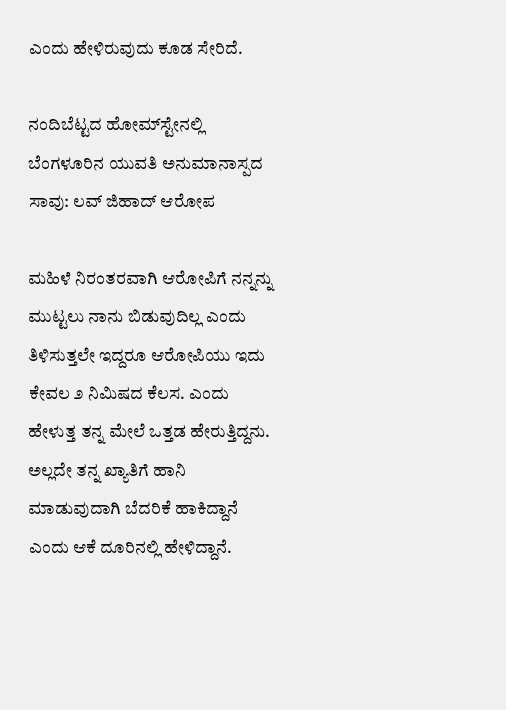ಎಂದು ಹೇಳಿರುವುದು ಕೂಡ ಸೇರಿದೆ.

ನಂದಿಬೆಟ್ಟದ ಹೋಮ್‌ಸ್ಟೇನಲ್ಲಿ ಬೆಂಗಳೂರಿನ ಯುವತಿ ಅನುಮಾನಾಸ್ಪದ ಸಾವು: ಲವ್ ಜಿಹಾದ್ ಆರೋಪ

ಮಹಿಳೆ ನಿರಂತರವಾಗಿ ಆರೋಪಿಗೆ ನನ್ನನ್ನು ಮುಟ್ಟಲು ನಾನು ಬಿಡುವುದಿಲ್ಲ ಎಂದು ತಿಳಿಸುತ್ತಲೇ ಇದ್ದರೂ ಆರೋಪಿಯು ಇದು ಕೇವಲ ೨ ನಿಮಿಷದ ಕೆಲಸ. ಎಂದು ಹೇಳುತ್ತ ತನ್ನ ಮೇಲೆ ಒತ್ತಡ ಹೇರುತ್ತಿದ್ದನು. ಅಲ್ಲದೇ ತನ್ನ ಖ್ಯಾತಿಗೆ ಹಾನಿ ಮಾಡುವುದಾಗಿ ಬೆದರಿಕೆ ಹಾಕಿದ್ದಾನೆ ಎಂದು ಆಕೆ ದೂರಿನಲ್ಲಿ ಹೇಳಿದ್ದಾನೆ.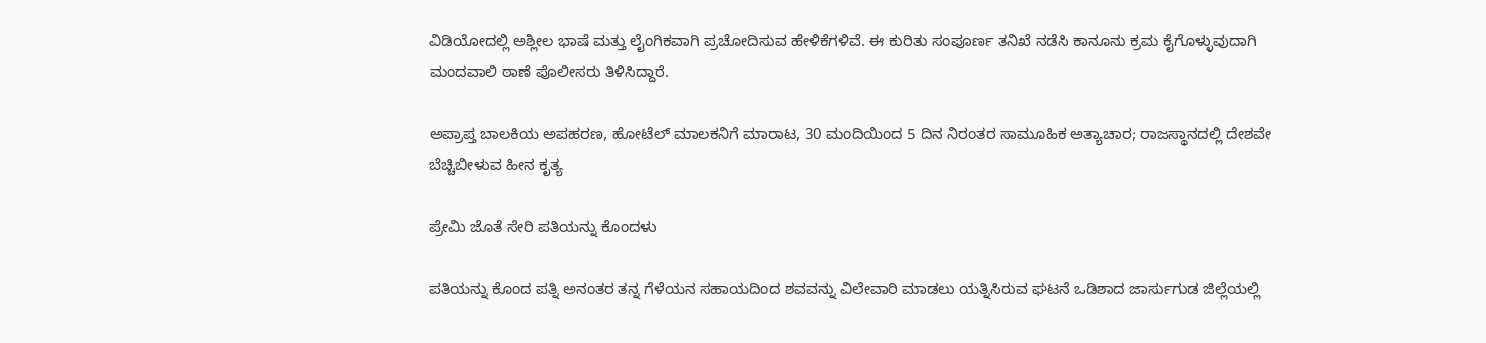ವಿಡಿಯೋದಲ್ಲಿ ಅಶ್ಲೀಲ ಭಾಷೆ ಮತ್ತು ಲೈಂಗಿಕವಾಗಿ ಪ್ರಚೋದಿಸುವ ಹೇಳಿಕೆಗಳಿವೆ. ಈ ಕುರಿತು ಸಂಪೂರ್ಣ ತನಿಖೆ ನಡೆಸಿ ಕಾನೂನು ಕ್ರಮ ಕೈಗೊಳ್ಳುವುದಾಗಿ ಮಂದವಾಲಿ ಠಾಣೆ ಪೊಲೀಸರು ತಿಳಿಸಿದ್ದಾರೆ.

ಅಪ್ರಾಪ್ತ ಬಾಲಕಿಯ ಅಪಹರಣ, ಹೋಟೆಲ್‌ ಮಾಲಕನಿಗೆ ಮಾರಾಟ, 30 ಮಂದಿಯಿಂದ 5 ದಿನ ನಿರಂತರ ಸಾಮೂಹಿಕ ಅತ್ಯಾಚಾರ; ರಾಜಸ್ಥಾನದಲ್ಲಿ ದೇಶವೇ ಬೆಚ್ಚಿಬೀಳುವ ಹೀನ ಕೃತ್ಯ

ಪ್ರೇಮಿ ಜೊತೆ ಸೇರಿ ಪತಿಯನ್ನು ಕೊಂದಳು

ಪತಿಯನ್ನು ಕೊಂದ ಪತ್ನಿ ಅನಂತರ ತನ್ನ ಗೆಳೆಯನ ಸಹಾಯದಿಂದ ಶವವನ್ನು ವಿಲೇವಾರಿ ಮಾಡಲು ಯತ್ನಿಸಿರುವ ಘಟನೆ ಒಡಿಶಾದ ಜಾರ್ಸುಗುಡ ಜಿಲ್ಲೆಯಲ್ಲಿ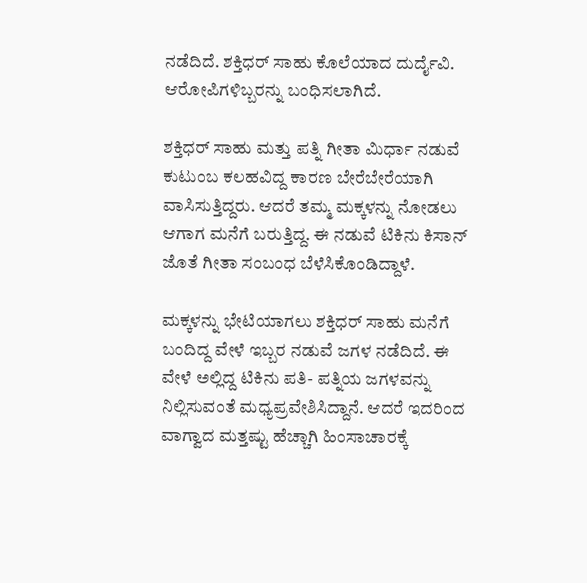ನಡೆದಿದೆ. ಶಕ್ತಿಧರ್ ಸಾಹು ಕೊಲೆಯಾದ ದುರ್ದೈವಿ. ಆರೋಪಿಗಳಿಬ್ಬರನ್ನು ಬಂಧಿಸಲಾಗಿದೆ.

ಶಕ್ತಿಧರ್ ಸಾಹು ಮತ್ತು ಪತ್ನಿ ಗೀತಾ ಮಿರ್ಧಾ ನಡುವೆ ಕುಟುಂಬ ಕಲಹವಿದ್ದ ಕಾರಣ ಬೇರೆಬೇರೆಯಾಗಿ ವಾಸಿಸುತ್ತಿದ್ದರು. ಆದರೆ ತಮ್ಮ ಮಕ್ಕಳನ್ನು ನೋಡಲು ಆಗಾಗ ಮನೆಗೆ ಬರುತ್ತಿದ್ದ. ಈ ನಡುವೆ ಟಿಕಿನು ಕಿಸಾನ್ ಜೊತೆ ಗೀತಾ ಸಂಬಂಧ ಬೆಳೆಸಿಕೊಂಡಿದ್ದಾಳೆ.

ಮಕ್ಕಳನ್ನು ಭೇಟಿಯಾಗಲು ಶಕ್ತಿಧರ್ ಸಾಹು ಮನೆಗೆ ಬಂದಿದ್ದ ವೇಳೆ ಇಬ್ಬರ ನಡುವೆ ಜಗಳ ನಡೆದಿದೆ. ಈ ವೇಳೆ ಅಲ್ಲಿದ್ದ ಟಿಕಿನು ಪತಿ- ಪತ್ನಿಯ ಜಗಳವನ್ನು ನಿಲ್ಲಿಸುವಂತೆ ಮಧ್ಯಪ್ರವೇಶಿಸಿದ್ದಾನೆ. ಆದರೆ ಇದರಿಂದ ವಾಗ್ವಾದ ಮತ್ತಷ್ಟು ಹೆಚ್ಚಾಗಿ ಹಿಂಸಾಚಾರಕ್ಕೆ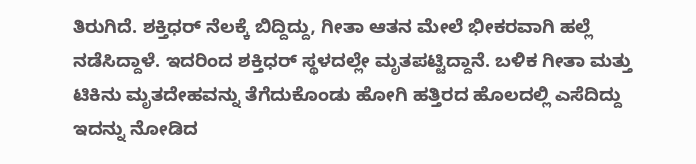ತಿರುಗಿದೆ. ಶಕ್ತಿಧರ್ ನೆಲಕ್ಕೆ ಬಿದ್ದಿದ್ದು, ಗೀತಾ ಆತನ ಮೇಲೆ ಭೀಕರವಾಗಿ ಹಲ್ಲೆ ನಡೆಸಿದ್ದಾಳೆ. ಇದರಿಂದ ಶಕ್ತಿಧರ್ ಸ್ಥಳದಲ್ಲೇ ಮೃತಪಟ್ಟಿದ್ದಾನೆ. ಬಳಿಕ ಗೀತಾ ಮತ್ತು ಟಿಕಿನು ಮೃತದೇಹವನ್ನು ತೆಗೆದುಕೊಂಡು ಹೋಗಿ ಹತ್ತಿರದ ಹೊಲದಲ್ಲಿ ಎಸೆದಿದ್ದು ಇದನ್ನು ನೋಡಿದ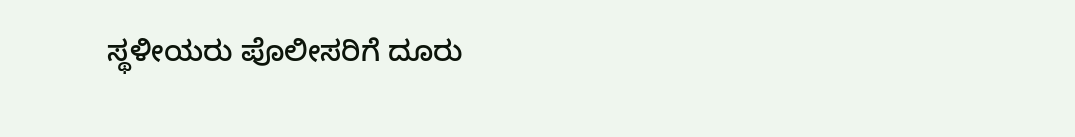ಸ್ಥಳೀಯರು ಪೊಲೀಸರಿಗೆ ದೂರು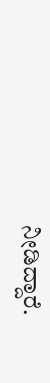ನೀಡಿದ್ದಾರೆ.